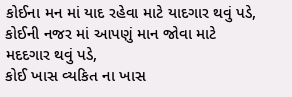કોઈના મન માં યાદ રહેવા માટે યાદગાર થવું પડે,
કોઈની નજર માં આપણું માન જોવા માટે મદદગાર થવું પડે,
કોઈ ખાસ વ્યકિત ના ખાસ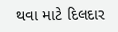થવા માટે દિલદાર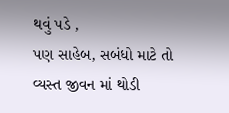થવું પડે ,
પણ સાહેબ, સબંધો માટે તો વ્યસ્ત જીવન માં થોડી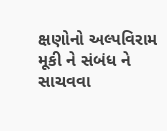ક્ષણોનો અલ્પવિરામ મૂકી ને સંબંધ ને સાચવવા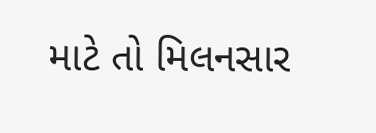માટે તો મિલનસાર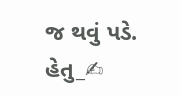જ થવું પડે.
હેતુ_✍